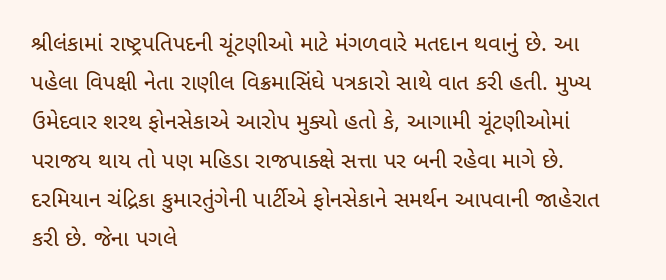શ્રીલંકામાં રાષ્ટ્રપતિપદની ચૂંટણીઓ માટે મંગળવારે મતદાન થવાનું છે. આ પહેલા વિપક્ષી નેતા રાણીલ વિક્રમાસિંઘે પત્રકારો સાથે વાત કરી હતી. મુખ્ય ઉમેદવાર શરથ ફોનસેકાએ આરોપ મુક્યો હતો કે, આગામી ચૂંટણીઓમાં પરાજય થાય તો પણ મહિડા રાજપાક્ક્ષે સત્તા પર બની રહેવા માગે છે.
દરમિયાન ચંદ્રિકા કુમારતુંગેની પાર્ટીએ ફોનસેકાને સમર્થન આપવાની જાહેરાત કરી છે. જેના પગલે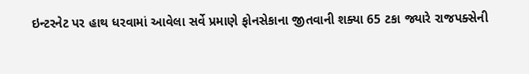ઇન્ટરનેટ પર હાથ ધરવામાં આવેલા સર્વે પ્રમાણે ફોનસેકાના જીતવાની શક્યા 65 ટકા જ્યારે રાજપક્સેની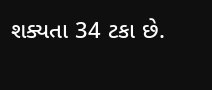શક્યતા 34 ટકા છે.